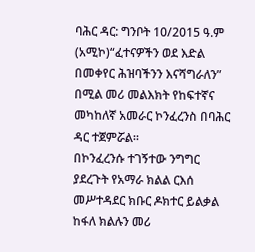ባሕር ዳር: ግንቦት 10/2015 ዓ.ም (አሚኮ)“ፈተናዎችን ወደ እድል በመቀየር ሕዝባችንን እናሻግራለን” በሚል መሪ መልእክት የከፍተኛና መካከለኛ አመራር ኮንፈረንስ በባሕር ዳር ተጀምሯል።
በኮንፈረንሱ ተገኝተው ንግግር ያደረጉት የአማራ ክልል ርእሰ መሥተዳደር ክቡር ዶክተር ይልቃል ከፋለ ክልሉን መሪ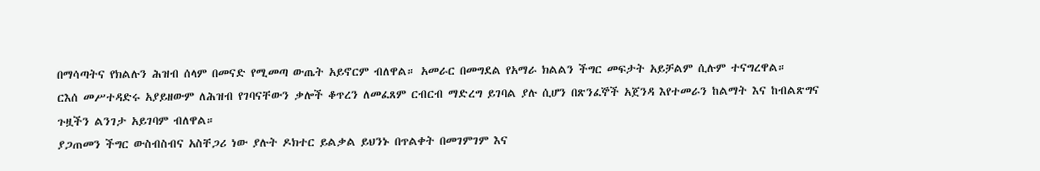በማሳጣትና የክልሉን ሕዝብ ሰላም በመናድ የሚመጣ ውጤት አይኖርም ብለዋል። አመራር በመግደል የአማራ ክልልን ችግር መፍታት አይቻልም ሲሉም ተናግረዋል።
ርእሰ መሥተዳድሩ አያይዘውም ለሕዝብ የገባናቸውን ቃሎች ቆጥረን ለመፈጸም ርብርብ ማድረግ ይገባል ያሉ ሲሆን በጽንፈኞች አጀንዳ እየተመራን ከልማት እና ከብልጽግና ጉዟችን ልንገታ አይገባም ብለዋል።
ያጋጠመን ችግር ውስብስብና አስቸጋሪ ነው ያሉት ዶክተር ይልቃል ይህንኑ በጥልቀት በመገምገም እና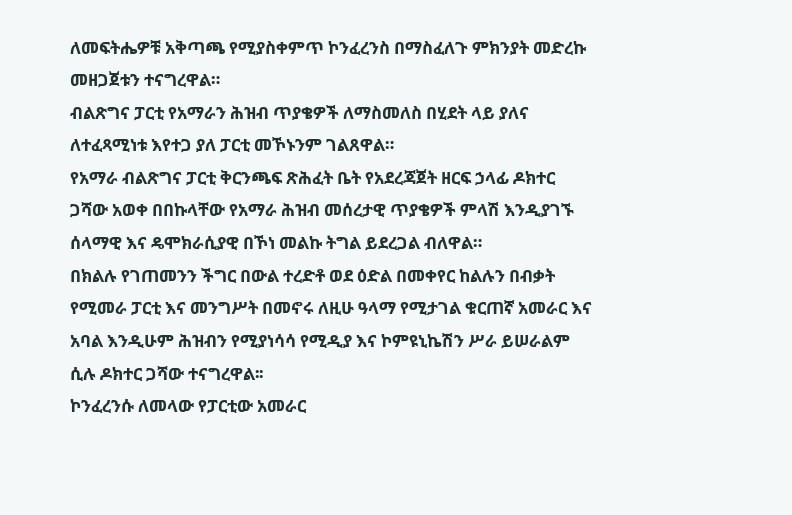ለመፍትሔዎቹ አቅጣጫ የሚያስቀምጥ ኮንፈረንስ በማስፈለጉ ምክንያት መድረኩ መዘጋጀቱን ተናግረዋል።
ብልጽግና ፓርቲ የአማራን ሕዝብ ጥያቄዎች ለማስመለስ በሂደት ላይ ያለና ለተፈጻሚነቱ እየተጋ ያለ ፓርቲ መኾኑንም ገልጸዋል።
የአማራ ብልጽግና ፓርቲ ቅርንጫፍ ጽሕፈት ቤት የአደረጃጀት ዘርፍ ኃላፊ ዶክተር ጋሻው አወቀ በበኩላቸው የአማራ ሕዝብ መሰረታዊ ጥያቄዎች ምላሽ እንዲያገኙ ሰላማዊ እና ዴሞክራሲያዊ በኾነ መልኩ ትግል ይደረጋል ብለዋል።
በክልሉ የገጠመንን ችግር በውል ተረድቶ ወደ ዕድል በመቀየር ከልሉን በብቃት የሚመራ ፓርቲ እና መንግሥት በመኖሩ ለዚሁ ዓላማ የሚታገል ቁርጠኛ አመራር እና አባል እንዲሁም ሕዝብን የሚያነሳሳ የሚዲያ እና ኮምዩኒኬሽን ሥራ ይሠራልም ሲሉ ዶክተር ጋሻው ተናግረዋል፡፡
ኮንፈረንሱ ለመላው የፓርቲው አመራር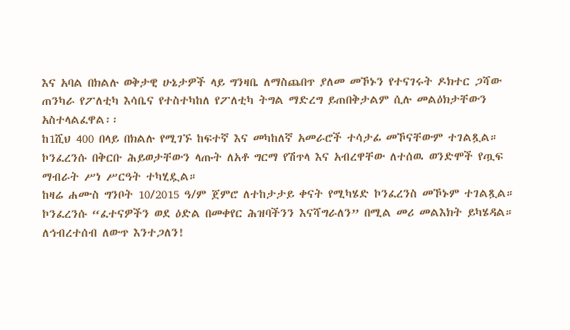እና አባል በክልሉ ወቅታዊ ሁኔታዎች ላይ ግንዛቤ ለማስጨበጥ ያለመ መኾኑን የተናገሩት ዶክተር ጋሻው ጠንካራ የፖለቲካ እሳቤና የተስተካከለ የፖለቲካ ትግል ማድረግ ይጠበቅታልም ሲሉ መልዕክታቸውን አስተላልፈዋል፡፡
ከ1ሺህ 400 በላይ በክልሉ የሚገኙ ከፍተኛ እና መካከለኛ አመራሮች ተሳታፊ መኾናቸውም ተገልጿል።
ኮንፈረንሱ በቅርቡ ሕይወታቸውን ላጡት ለአቶ ግርማ የሽጥላ እና አብረዋቸው ለተሰዉ ወንድሞች የጧፍ ማብራት ሥነ ሥርዓት ተካሂዷል።
ከዛሬ ሐሙስ ግንቦት 10/2015 ዓ/ም ጀምሮ ለተከታታይ ቀናት የሚካሄድ ኮንፈረንስ መኾኑም ተገልጿል።
ኮንፈረንሱ “ፈተናዎችን ወደ ዕድል በመቀየር ሕዝባችንን እናሻግራለን” በሚል መሪ መልእክት ይካሄዳል።
ለኅብረተሰብ ለውጥ እንተጋለን!